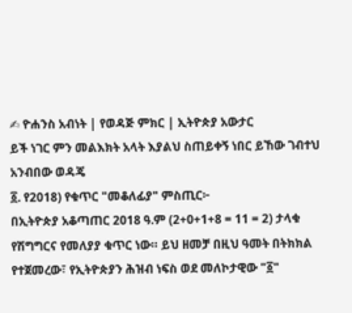✍ ዮሐንስ አብነት | የወዳጅ ምክር | ኢትዮጵያ አውታር
ይች ነገር ምን መልእክት አላት እያልህ ስጠይቀኝ ነበር ይኸው ገብተህ አንብበው ወዳጄ
፩. የ2018) የቁጥር "መቆለፊያ" ምስጢር፦
በኢትዮጵያ አቆጣጠር 2018 ዓ.ም (2+0+1+8 = 11 = 2) ታላቁ የሽግግርና የመለያያ ቁጥር ነው። ይህ ዘመቻ በዚህ ዓመት በትክክል የተጀመረው፣ የኢትዮጵያን ሕዝብ ነፍስ ወደ መለኮታዊው "፩"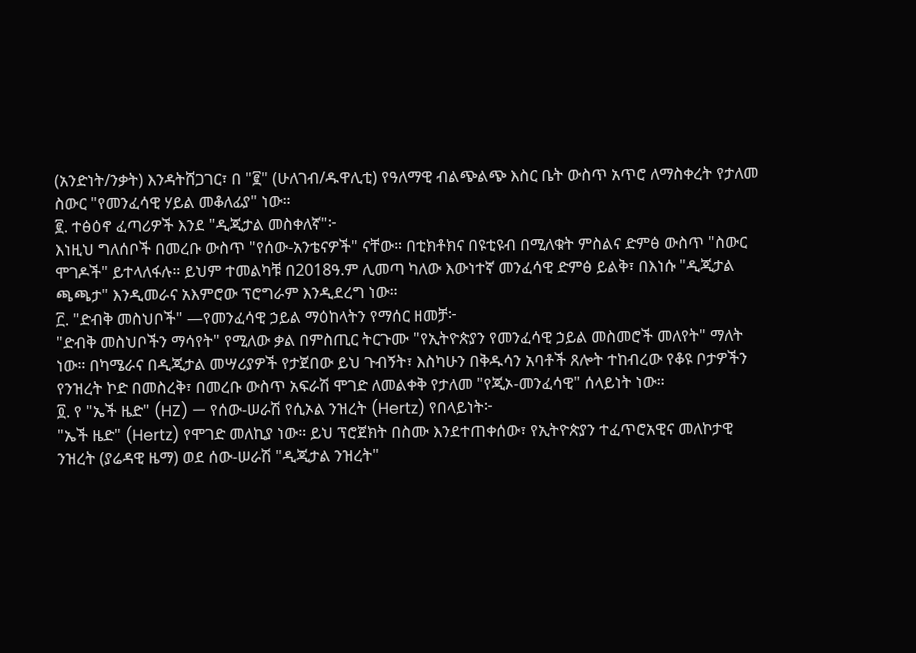(አንድነት/ንቃት) እንዳትሸጋገር፣ በ "፪" (ሁለገብ/ዱዋሊቲ) የዓለማዊ ብልጭልጭ እስር ቤት ውስጥ አጥሮ ለማስቀረት የታለመ ስውር "የመንፈሳዊ ሃይል መቆለፊያ" ነው።
፪. ተፅዕኖ ፈጣሪዎች እንደ "ዲጂታል መስቀለኛ"፦
እነዚህ ግለሰቦች በመረቡ ውስጥ "የሰው-አንቴናዎች" ናቸው። በቲክቶክና በዩቲዩብ በሚለቁት ምስልና ድምፅ ውስጥ "ስውር ሞገዶች" ይተላለፋሉ። ይህም ተመልካቹ በ2018ዓ.ም ሊመጣ ካለው እውነተኛ መንፈሳዊ ድምፅ ይልቅ፣ በእነሱ "ዲጂታል ጫጫታ" እንዲመራና አእምሮው ፕሮግራም እንዲደረግ ነው።
፫. "ድብቅ መስህቦች" —የመንፈሳዊ ኃይል ማዕከላትን የማሰር ዘመቻ፦
"ድብቅ መስህቦችን ማሳየት" የሚለው ቃል በምስጢር ትርጉሙ "የኢትዮጵያን የመንፈሳዊ ኃይል መስመሮች መለየት" ማለት ነው። በካሜራና በዲጂታል መሣሪያዎች የታጀበው ይህ ጉብኝት፣ እስካሁን በቅዱሳን አባቶች ጸሎት ተከብረው የቆዩ ቦታዎችን የንዝረት ኮድ በመስረቅ፣ በመረቡ ውስጥ አፍራሽ ሞገድ ለመልቀቅ የታለመ "የጂኦ-መንፈሳዊ" ሰላይነት ነው።
፬. የ "ኤች ዜድ" (HZ) — የሰው-ሠራሽ የሲኦል ንዝረት (Hertz) የበላይነት፦
"ኤች ዜድ" (Hertz) የሞገድ መለኪያ ነው። ይህ ፕሮጀክት በስሙ እንደተጠቀሰው፣ የኢትዮጵያን ተፈጥሮአዊና መለኮታዊ ንዝረት (ያሬዳዊ ዜማ) ወደ ሰው-ሠራሽ "ዲጂታል ንዝረት"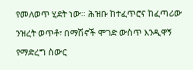የመለወጥ ሂደት ነው። ሕዝቡ ከተፈጥሮና ከፈጣሪው ንዝረት ወጥቶ፣ በማሽኖች ሞገድ ውስጥ እንዲዋኝ የማድረግ ስውር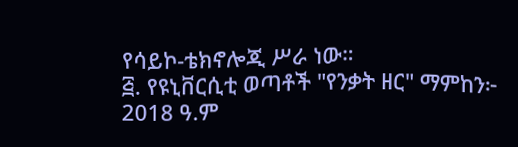የሳይኮ-ቴክኖሎጂ ሥራ ነው።
፭. የዩኒቨርሲቲ ወጣቶች "የንቃት ዘር" ማምከን፦
2018 ዓ.ም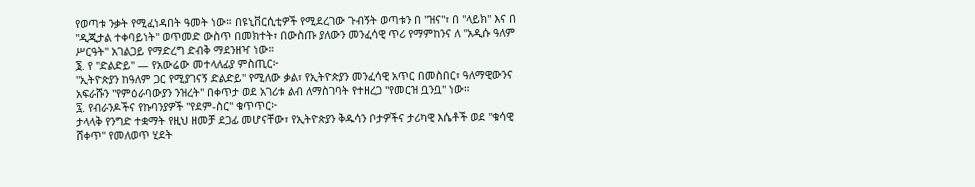የወጣቱ ንቃት የሚፈነዳበት ዓመት ነው። በዩኒቨርሲቲዎች የሚደረገው ጉብኝት ወጣቱን በ "ዝና"፣ በ "ላይክ" እና በ "ዲጂታል ተቀባይነት" ወጥመድ ውስጥ በመክተት፣ በውስጡ ያለውን መንፈሳዊ ጥሪ የማምከንና ለ "አዲሱ ዓለም ሥርዓት" አገልጋይ የማድረግ ድብቅ ማደንዘዣ ነው።
፮. የ "ድልድይ" — የአውሬው መተላለፊያ ምስጢር፦
"ኢትዮጵያን ከዓለም ጋር የሚያገናኝ ድልድይ" የሚለው ቃል፣ የኢትዮጵያን መንፈሳዊ አጥር በመስበር፣ ዓለማዊውንና አፍራሹን "የምዕራባውያን ንዝረት" በቀጥታ ወደ አገሪቱ ልብ ለማስገባት የተዘረጋ "የመርዝ ቧንቧ" ነው።
፯. የብራንዶችና የኩባንያዎች "የደም-ስር" ቁጥጥር፦
ታላላቅ የንግድ ተቋማት የዚህ ዘመቻ ደጋፊ መሆናቸው፣ የኢትዮጵያን ቅዱሳን ቦታዎችና ታሪካዊ እሴቶች ወደ "ቁሳዊ ሸቀጥ" የመለወጥ ሂደት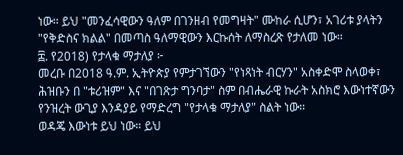ነው። ይህ "መንፈሳዊውን ዓለም በገንዘብ የመግዛት" ሙከራ ሲሆን፣ አገሪቱ ያላትን "የቅድስና ክልል" በመጣስ ዓለማዊውን እርኩሰት ለማስረጽ የታለመ ነው።
፰. የ2018) የታላቁ ማታለያ ፦
መረቡ በ2018 ዓ.ም. ኢትዮጵያ የምታገኘውን "የነጻነት ብርሃን" አስቀድሞ ስላወቀ፣ ሕዝቡን በ "ቱሪዝም" እና "በገጽታ ግንባታ" ስም በብሔራዊ ኩራት አስክሮ እውነተኛውን የንዝረት ውጊያ እንዳያይ የማድረግ "የታላቁ ማታለያ" ስልት ነው።
ወዳጄ እውነቱ ይህ ነው። ይህ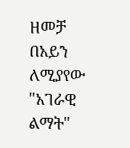ዘመቻ በአይን ለሚያየው "አገራዊ ልማት"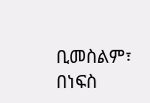ቢመስልም፣ በነፍስ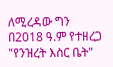ለሚረዳው ግን በ2018 ዓ.ም የተዘረጋ "የንዝረት እስር ቤት"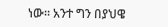ነው። አንተ ግን በያህዌ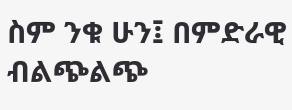ስም ንቁ ሁን፤ በምድራዊ ብልጭልጭ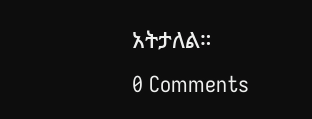አትታለል።
0 Comments